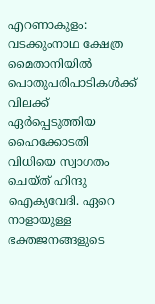എറണാകുളം: വടക്കുംനാഥ ക്ഷേത്ര മൈതാനിയിൽ പൊതുപരിപാടികൾക്ക് വിലക്ക് ഏർപ്പെടുത്തിയ ഹൈക്കോടതി വിധിയെ സ്വാഗതം ചെയ്ത് ഹിന്ദു ഐക്യവേദി. ഏറെ നാളായുള്ള ഭക്തജനങ്ങളുടെ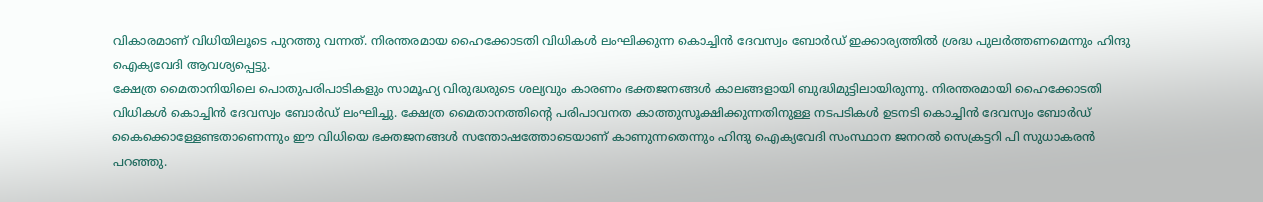വികാരമാണ് വിധിയിലൂടെ പുറത്തു വന്നത്. നിരന്തരമായ ഹൈക്കോടതി വിധികൾ ലംഘിക്കുന്ന കൊച്ചിൻ ദേവസ്വം ബോർഡ് ഇക്കാര്യത്തിൽ ശ്രദ്ധ പുലർത്തണമെന്നും ഹിന്ദു ഐക്യവേദി ആവശ്യപ്പെട്ടു.
ക്ഷേത്ര മൈതാനിയിലെ പൊതുപരിപാടികളും സാമൂഹ്യ വിരുദ്ധരുടെ ശല്യവും കാരണം ഭക്തജനങ്ങൾ കാലങ്ങളായി ബുദ്ധിമുട്ടിലായിരുന്നു. നിരന്തരമായി ഹൈക്കോടതി വിധികൾ കൊച്ചിൻ ദേവസ്വം ബോർഡ് ലംഘിച്ചു. ക്ഷേത്ര മൈതാനത്തിന്റെ പരിപാവനത കാത്തുസൂക്ഷിക്കുന്നതിനുള്ള നടപടികൾ ഉടനടി കൊച്ചിൻ ദേവസ്വം ബോർഡ് കൈക്കൊള്ളേണ്ടതാണെന്നും ഈ വിധിയെ ഭക്തജനങ്ങൾ സന്തോഷത്തോടെയാണ് കാണുന്നതെന്നും ഹിന്ദു ഐക്യവേദി സംസ്ഥാന ജനറൽ സെക്രട്ടറി പി സുധാകരൻ പറഞ്ഞു.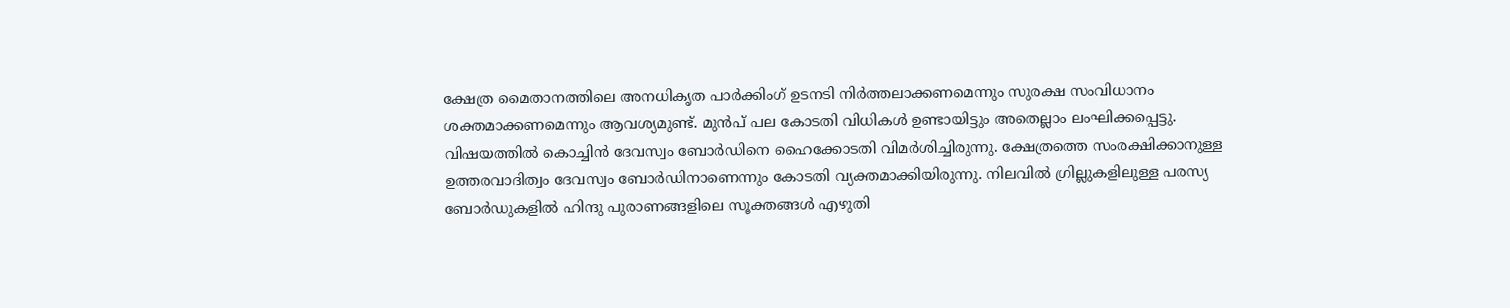ക്ഷേത്ര മൈതാനത്തിലെ അനധികൃത പാർക്കിംഗ് ഉടനടി നിർത്തലാക്കണമെന്നും സുരക്ഷ സംവിധാനം ശക്തമാക്കണമെന്നും ആവശ്യമുണ്ട്. മുൻപ് പല കോടതി വിധികൾ ഉണ്ടായിട്ടും അതെല്ലാം ലംഘിക്കപ്പെട്ടു. വിഷയത്തിൽ കൊച്ചിൻ ദേവസ്വം ബോർഡിനെ ഹൈക്കോടതി വിമർശിച്ചിരുന്നു. ക്ഷേത്രത്തെ സംരക്ഷിക്കാനുള്ള ഉത്തരവാദിത്വം ദേവസ്വം ബോർഡിനാണെന്നും കോടതി വ്യക്തമാക്കിയിരുന്നു. നിലവിൽ ഗ്രില്ലുകളിലുള്ള പരസ്യ ബോർഡുകളിൽ ഹിന്ദു പുരാണങ്ങളിലെ സൂക്തങ്ങൾ എഴുതി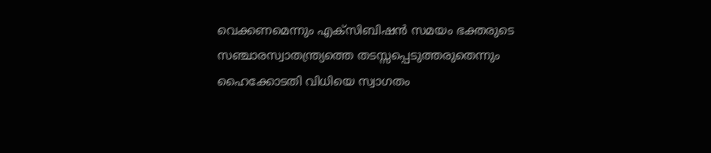വെക്കണമെന്നും എക്സിബിഷൻ സമയം ഭക്തരുടെ സഞ്ചാരസ്വാതന്ത്ര്യത്തെ തടസ്സപ്പെടുത്തരുതെന്നും ഹൈക്കോടതി വിധിയെ സ്വാഗതം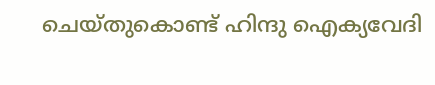ചെയ്തുകൊണ്ട് ഹിന്ദു ഐക്യവേദി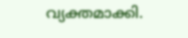വ്യക്തമാക്കി.